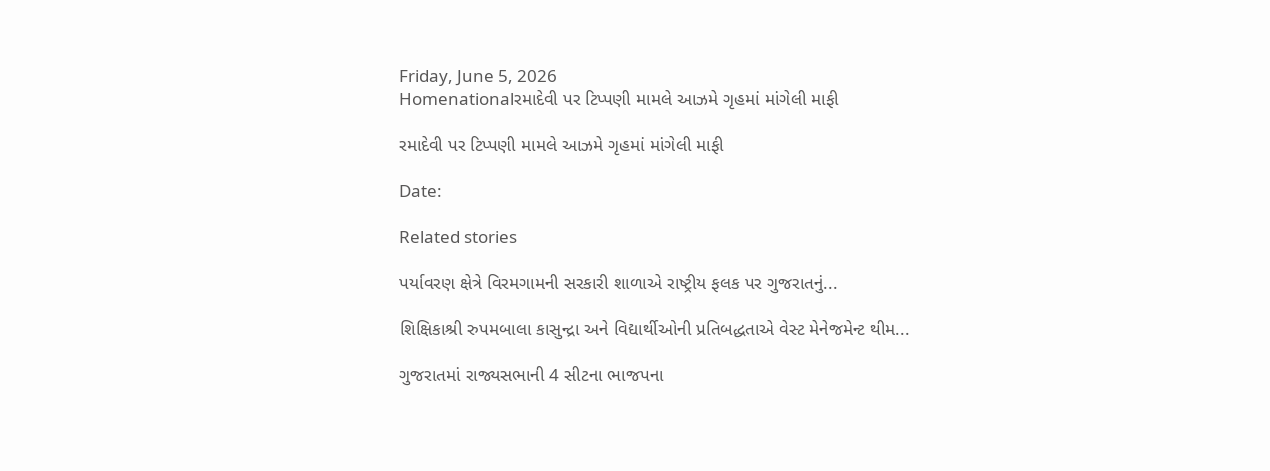Friday, June 5, 2026
Homenationalરમાદેવી પર ટિપ્પણી મામલે આઝમે ગૃહમાં માંગેલી માફી

રમાદેવી પર ટિપ્પણી મામલે આઝમે ગૃહમાં માંગેલી માફી

Date:

Related stories

પર્યાવરણ ક્ષેત્રે વિરમગામની સરકારી શાળાએ રાષ્ટ્રીય ફલક પર ગુજરાતનું...

શિક્ષિકાશ્રી રુપમબાલા કાસુન્દ્રા અને વિદ્યાર્થીઓની પ્રતિબદ્ધતાએ વેસ્ટ મેનેજમેન્ટ થીમ...

ગુજરાતમાં રાજ્યસભાની 4 સીટના ભાજપના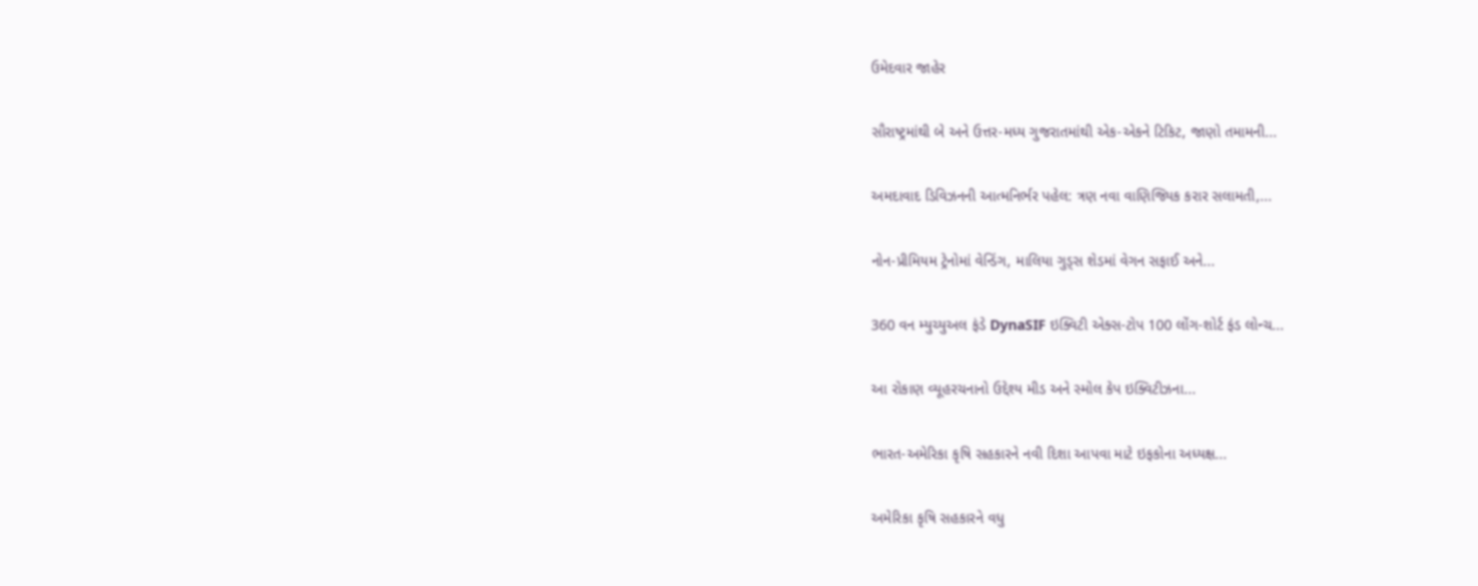ઉમેદવાર જાહેર

સૌરાષ્ટ્રમાંથી બે અને ઉત્તર-મધ્ય ગુજરાતમાંથી એક-એકને ટિકિટ, જાણો તમામની...

અમદાવાદ ડિવિઝનની આત્મનિર્ભર પહેલ: ત્રણ નવા વાણિજ્યિક કરાર સલામતી,...

નોન-પ્રીમિયમ ટ્રેનોમાં વેન્ડિંગ, માલિયા ગુડ્સ શેડમાં વેગન સફાઈ અને...

360 વન મ્યુચ્યુઅલ ફંડે DynaSIF ઇક્વિટી એક્સ-ટોપ 100 લોંગ-શોર્ટ ફંડ લોન્ચ...

આ રોકાણ વ્યૂહરચનાનો ઉદ્દેશ્ય મીડ અને સ્મોલ કેપ ઇક્વિટીઝના...

ભારત-અમેરિકા કૃષિ સહકારને નવી દિશા આપવા માટે ઇફકોના અધ્યક્ષ...

અમેરિકા કૃષિ સહકારને વધુ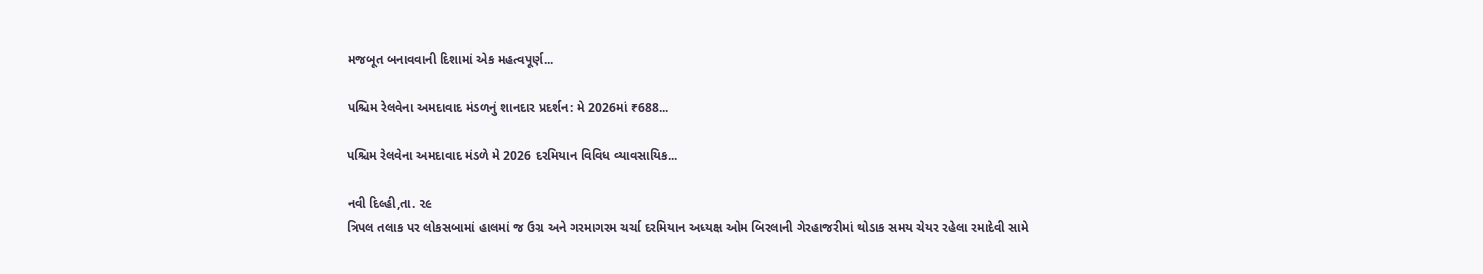મજબૂત બનાવવાની દિશામાં એક મહત્વપૂર્ણ...

પશ્ચિમ રેલવેના અમદાવાદ મંડળનું શાનદાર પ્રદર્શન: મે 2026માં ₹688...

પશ્ચિમ રેલવેના અમદાવાદ મંડળે મે 2026 દરમિયાન વિવિધ વ્યાવસાયિક...

નવી દિલ્હી,તા. ૨૯
ત્રિપલ તલાક પર લોકસબામાં હાલમાં જ ઉગ્ર અને ગરમાગરમ ચર્ચા દરમિયાન અધ્યક્ષ ઓમ બિરલાની ગેરહાજરીમાં થોડાક સમય ચેયર રહેલા રમાદેવી સામે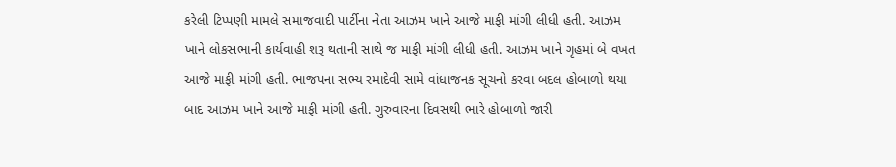કરેલી ટિપ્પણી મામલે સમાજવાદી પાર્ટીના નેતા આઝમ ખાને આજે માફી માંગી લીધી હતી. આઝમ ખાને લોકસભાની કાર્યવાહી શરૂ થતાની સાથે જ માફી માંગી લીધી હતી. આઝમ ખાને ગૃહમાં બે વખત આજે માફી માંગી હતી. ભાજપના સભ્ય રમાદેવી સામે વાંધાજનક સૂચનો કરવા બદલ હોબાળો થયા બાદ આઝમ ખાને આજે માફી માંગી હતી. ગુરુવારના દિવસથી ભારે હોબાળો જારી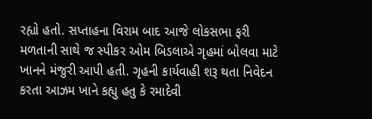રહ્યો હતો. સપ્તાહના વિરામ બાદ આજે લોકસભા ફરી મળતાની સાથે જ સ્પીકર ઓમ બિડલાએ ગૃહમાં બોલવા માટે ખાનને મંજુરી આપી હતી. ગૃહની કાર્યવાહી શરૂ થતા નિવેદન કરતા આઝમ ખાને કહ્યુ હતુ કે રમાદેવી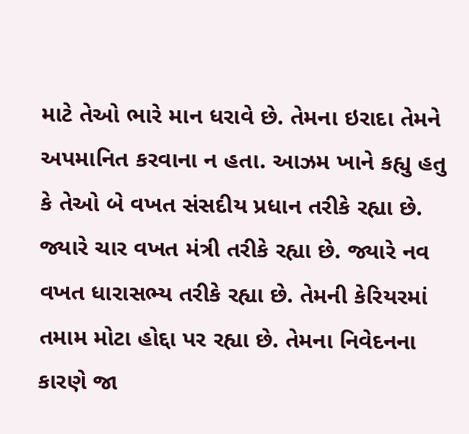માટે તેઓ ભારે માન ધરાવે છે. તેમના ઇરાદા તેમને અપમાનિત કરવાના ન હતા. આઝમ ખાને કહ્યુ હતુ કે તેઓ બે વખત સંસદીય પ્રધાન તરીકે રહ્યા છે. જ્યારે ચાર વખત મંત્રી તરીકે રહ્યા છે. જ્યારે નવ વખત ધારાસભ્ય તરીકે રહ્યા છે. તેમની કેરિયરમાં તમામ મોટા હોદ્દા પર રહ્યા છે. તેમના નિવેદનના કારણે જા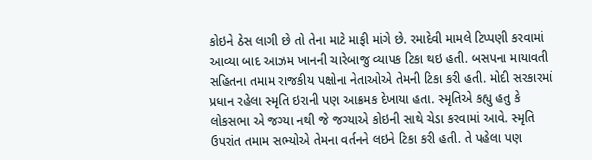કોઇને ઠેસ લાગી છે તો તેના માટે માફી માંગે છે. રમાદેવી મામલે ટિપ્પણી કરવામાં આવ્યા બાદ આઝમ ખાનની ચારેબાજુ વ્યાપક ટિકા થઇ હતી. બસપના માયાવતી સહિતના તમામ રાજકીય પક્ષોના નેતાઓએ તેમની ટિકા કરી હતી. મોદી સરકારમાં પ્રધાન રહેલા સ્મૃતિ ઇરાની પણ આક્રમક દેખાયા હતા. સ્મૃતિએ કહ્યુ હતુ કે લોકસભા એ જગ્યા નથી જે જગ્યાએ કોઇની સાથે ચેડા કરવામાં આવે. સ્મૃતિ ઉપરાંત તમામ સભ્યોએ તેમના વર્તનને લઇને ટિકા કરી હતી. તે પહેલા પણ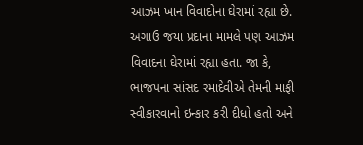આઝમ ખાન વિવાદોના ઘેરામાં રહ્યા છે. અગાઉ જયા પ્રદાના મામલે પણ આઝમ વિવાદના ઘેરામાં રહ્યા હતા. જા કે, ભાજપના સાંસદ રમાદેવીએ તેમની માફી સ્વીકારવાનો ઇન્કાર કરી દીધો હતો અને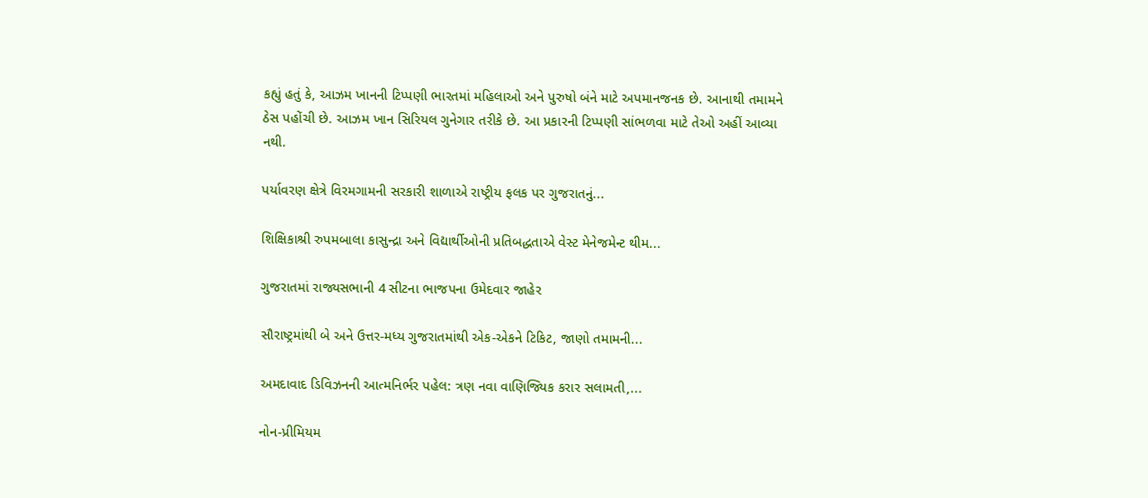કહ્યું હતું કે, આઝમ ખાનની ટિપ્પણી ભારતમાં મહિલાઓ અને પુરુષો બંને માટે અપમાનજનક છે. આનાથી તમામને ઠેસ પહોંચી છે. આઝમ ખાન સિરિયલ ગુનેગાર તરીકે છે. આ પ્રકારની ટિપ્પણી સાંભળવા માટે તેઓ અહીં આવ્યા નથી.

પર્યાવરણ ક્ષેત્રે વિરમગામની સરકારી શાળાએ રાષ્ટ્રીય ફલક પર ગુજરાતનું...

શિક્ષિકાશ્રી રુપમબાલા કાસુન્દ્રા અને વિદ્યાર્થીઓની પ્રતિબદ્ધતાએ વેસ્ટ મેનેજમેન્ટ થીમ...

ગુજરાતમાં રાજ્યસભાની 4 સીટના ભાજપના ઉમેદવાર જાહેર

સૌરાષ્ટ્રમાંથી બે અને ઉત્તર-મધ્ય ગુજરાતમાંથી એક-એકને ટિકિટ, જાણો તમામની...

અમદાવાદ ડિવિઝનની આત્મનિર્ભર પહેલ: ત્રણ નવા વાણિજ્યિક કરાર સલામતી,...

નોન-પ્રીમિયમ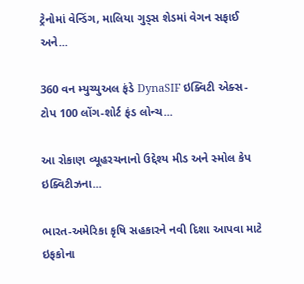ટ્રેનોમાં વેન્ડિંગ, માલિયા ગુડ્સ શેડમાં વેગન સફાઈ અને...

360 વન મ્યુચ્યુઅલ ફંડે DynaSIF ઇક્વિટી એક્સ-ટોપ 100 લોંગ-શોર્ટ ફંડ લોન્ચ...

આ રોકાણ વ્યૂહરચનાનો ઉદ્દેશ્ય મીડ અને સ્મોલ કેપ ઇક્વિટીઝના...

ભારત-અમેરિકા કૃષિ સહકારને નવી દિશા આપવા માટે ઇફકોના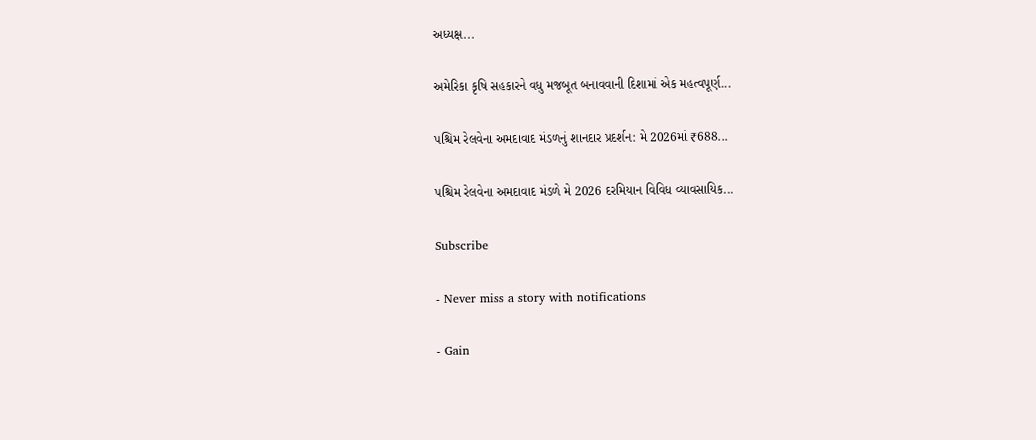અધ્યક્ષ...

અમેરિકા કૃષિ સહકારને વધુ મજબૂત બનાવવાની દિશામાં એક મહત્વપૂર્ણ...

પશ્ચિમ રેલવેના અમદાવાદ મંડળનું શાનદાર પ્રદર્શન: મે 2026માં ₹688...

પશ્ચિમ રેલવેના અમદાવાદ મંડળે મે 2026 દરમિયાન વિવિધ વ્યાવસાયિક...

Subscribe

- Never miss a story with notifications

- Gain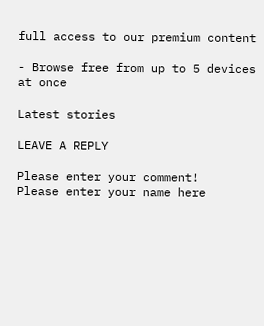full access to our premium content

- Browse free from up to 5 devices at once

Latest stories

LEAVE A REPLY

Please enter your comment!
Please enter your name here